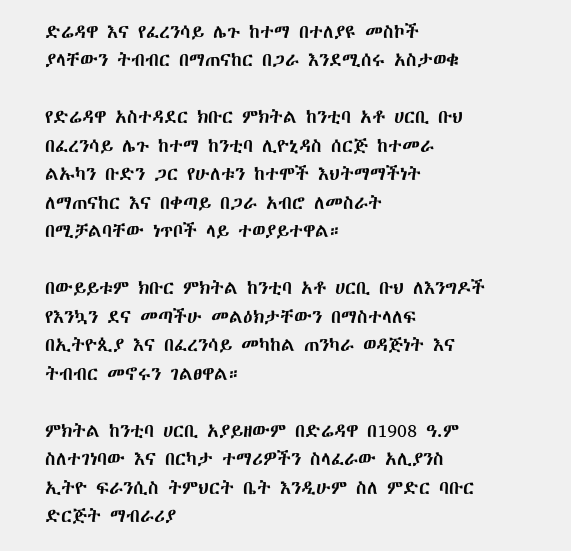ድሬዳዋ እና የፈረንሳይ ሌጉ ከተማ በተለያዩ መስኮች ያላቸውን ትብብር በማጠናከር በጋራ እንደሚሰሩ አስታወቁ

የድሬዳዋ አስተዳደር ክቡር ምክትል ከንቲባ አቶ ሀርቢ ቡህ በፈረንሳይ ሌጉ ከተማ ከንቲባ ሊዮኒዳስ ሰርጅ ከተመራ ልኡካን ቡድን ጋር የሁለቱን ከተሞች እህትማማችነት ለማጠናከር እና በቀጣይ በጋራ አብሮ ለመስራት በሚቻልባቸው ነጥቦች ላይ ተወያይተዋል።

በውይይቱም ክቡር ምክትል ከንቲባ አቶ ሀርቢ ቡህ ለእንግዶች የእንኳን ደና መጣችሁ መልዕክታቸውን በማስተላለፍ በኢትዮጲያ እና በፈረንሳይ መካከል ጠንካራ ወዳጅነት እና ትብብር መኖሩን ገልፀዋል።

ምክትል ከንቲባ ሀርቢ አያይዘውም በድሬዳዋ በ1908 ዓ.ም ስለተገነባው እና በርካታ ተማሪዎችን ስላፈራው አሊያንስ ኢትዮ ፍራንሲስ ትምህርት ቤት እንዲሁም ስለ ምድር ባቡር ድርጅት ማብራሪያ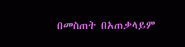በመስጠት በአጠቃላይም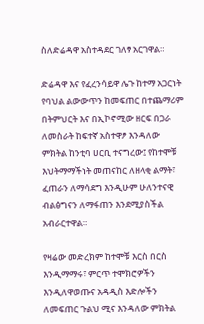ስለድሬዳዋ አስተዳደር ገለፃ አርገዋል።

ድሬዳዋ እና የፈረንሳይዋ ሌጉ ከተማ አጋርነት የባህል ልውውጥን ከመፍጠር በተጨማሪም በትምህርት እና በኢኮኖሚው ዘርፍ በጋራ ለመስራት ከፍተኛ አስተዋፆ እንዳለው ምክትል ከንቲባ ሀርቢ ተናግረው፤ የከተሞቹ እህትማማችነት መጠናከር ለዘላቂ ልማት፣ ፈጠራን ለማሳደግ እንዲሁም ሁለንተናዊ ብልፅግናን ለማፋጠን እንደሚያስችል አብራርተዋል።

የዛሬው መድረክም ከተሞቹ እርስ በርስ እንዲማማሩ፣ ምርጥ ተሞክሮዎችን እንዲለዋወጡና አዳዲስ እድሎችን ለመፍጠር ጉልህ ሚና እንዳለው ምክትል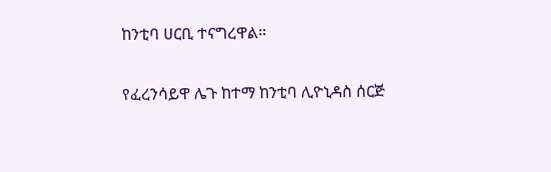ከንቲባ ሀርቢ ተናግረዋል።

የፈረንሳይዋ ሌጉ ከተማ ከንቲባ ሊዮኒዳስ ሰርጅ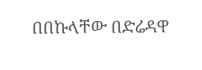በበኩላቸው በድሬዳዋ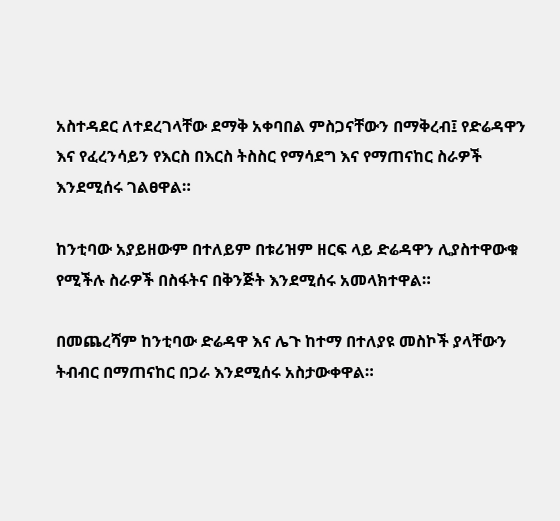አስተዳደር ለተደረገላቸው ደማቅ አቀባበል ምስጋናቸውን በማቅረብ፤ የድሬዳዋን እና የፈረንሳይን የእርስ በእርስ ትስስር የማሳደግ እና የማጠናከር ስራዎች እንደሚሰሩ ገልፀዋል።

ከንቲባው አያይዘውም በተለይም በቱሪዝም ዘርፍ ላይ ድሬዳዋን ሊያስተዋውቁ የሚችሉ ስራዎች በስፋትና በቅንጅት እንደሚሰሩ አመላክተዋል።

በመጨረሻም ከንቲባው ድሬዳዋ እና ሌጉ ከተማ በተለያዩ መስኮች ያላቸውን ትብብር በማጠናከር በጋራ እንደሚሰሩ አስታውቀዋል።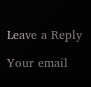Leave a Reply

Your email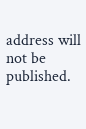address will not be published.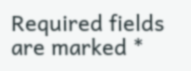Required fields are marked *